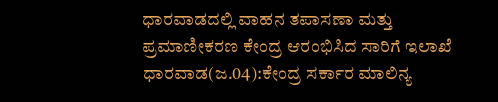ಧಾರವಾಡದಲ್ಲಿ ವಾಹನ ತಪಾಸಣಾ ಮತ್ತು ಪ್ರಮಾಣೀಕರಣ ಕೇಂದ್ರ ಆರಂಭಿಸಿದ ಸಾರಿಗೆ ಇಲಾಖೆ ಧಾರವಾಡ(ಜ.04):ಕೇಂದ್ರ ಸರ್ಕಾರ ಮಾಲಿನ್ಯ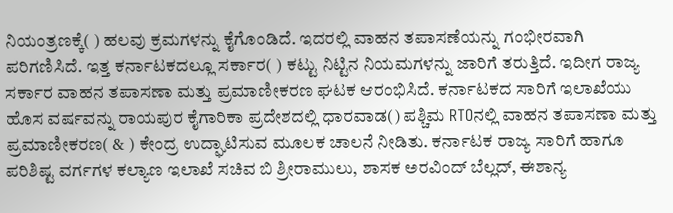ನಿಯಂತ್ರಣಕ್ಕೆ( ) ಹಲವು ಕ್ರಮಗಳನ್ನು ಕೈಗೊಂಡಿದೆ. ಇದರಲ್ಲಿ ವಾಹನ ತಪಾಸಣೆಯನ್ನು ಗಂಭೀರವಾಗಿ ಪರಿಗಣಿಸಿದೆ. ಇತ್ತ ಕರ್ನಾಟಕದಲ್ಲೂ ಸರ್ಕಾರ( ) ಕಟ್ಟು ನಿಟ್ಟಿನ ನಿಯಮಗಳನ್ನು ಜಾರಿಗೆ ತರುತ್ತಿದೆ. ಇದೀಗ ರಾಜ್ಯ ಸರ್ಕಾರ ವಾಹನ ತಪಾಸಣಾ ಮತ್ತು ಪ್ರಮಾಣೀಕರಣ ಘಟಕ ಆರಂಭಿಸಿದೆ. ಕರ್ನಾಟಕದ ಸಾರಿಗೆ ಇಲಾಖೆಯು ಹೊಸ ವರ್ಷವನ್ನು ರಾಯಪುರ ಕೈಗಾರಿಕಾ ಪ್ರದೇಶದಲ್ಲಿ ಧಾರವಾಡ() ಪಶ್ಚಿಮ RTOನಲ್ಲಿ ವಾಹನ ತಪಾಸಣಾ ಮತ್ತು ಪ್ರಮಾಣೀಕರಣ( & ) ಕೇಂದ್ರ ಉದ್ಘಾಟಿಸುವ ಮೂಲಕ ಚಾಲನೆ ನೀಡಿತು. ಕರ್ನಾಟಕ ರಾಜ್ಯ ಸಾರಿಗೆ ಹಾಗೂ ಪರಿಶಿಷ್ಟ ವರ್ಗಗಳ ಕಲ್ಯಾಣ ಇಲಾಖೆ ಸಚಿವ ಬಿ ಶ್ರೀರಾಮುಲು, ಶಾಸಕ ಅರವಿಂದ್ ಬೆಲ್ಲದ್, ಈಶಾನ್ಯ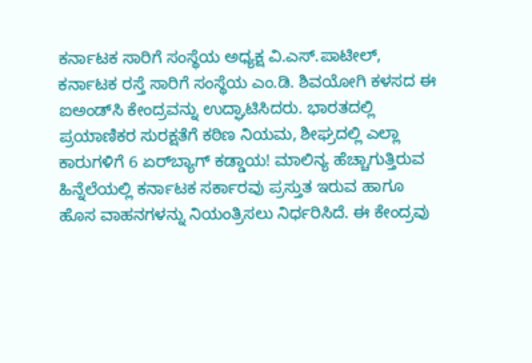ಕರ್ನಾಟಕ ಸಾರಿಗೆ ಸಂಸ್ಥೆಯ ಅಧ್ಯಕ್ಷ ವಿ.ಎಸ್.ಪಾಟೀಲ್, ಕರ್ನಾಟಕ ರಸ್ತೆ ಸಾರಿಗೆ ಸಂಸ್ಥೆಯ ಎಂ.ಡಿ. ಶಿವಯೋಗಿ ಕಳಸದ ಈ ಐಅಂಡ್‌ಸಿ ಕೇಂದ್ರವನ್ನು ಉದ್ಘಾಟಿಸಿದರು. ಭಾರತದಲ್ಲಿ ಪ್ರಯಾಣಿಕರ ಸುರಕ್ಷತೆಗೆ ಕಠಿಣ ನಿಯಮ, ಶೀಘ್ರದಲ್ಲಿ ಎಲ್ಲಾ ಕಾರುಗಳಿಗೆ 6 ಏರ್‌ಬ್ಯಾಗ್ ಕಡ್ಡಾಯ! ಮಾಲಿನ್ಯ ಹೆಚ್ಚಾಗುತ್ತಿರುವ ಹಿನ್ನೆಲೆಯಲ್ಲಿ ಕರ್ನಾಟಕ ಸರ್ಕಾರವು ಪ್ರಸ್ತುತ ಇರುವ ಹಾಗೂ ಹೊಸ ವಾಹನಗಳನ್ನು ನಿಯಂತ್ರಿಸಲು ನಿರ್ಧರಿಸಿದೆ. ಈ ಕೇಂದ್ರವು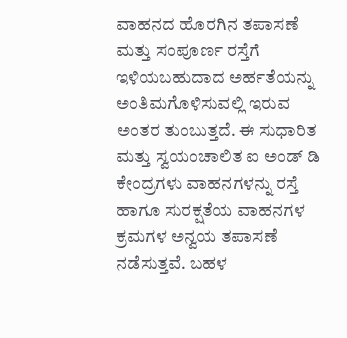ವಾಹನದ ಹೊರಗಿನ ತಪಾಸಣೆ ಮತ್ತು ಸಂಪೂರ್ಣ ರಸ್ತೆಗೆ ಇಳಿಯಬಹುದಾದ ಅರ್ಹತೆಯನ್ನು ಅಂತಿಮಗೊಳಿಸುವಲ್ಲಿ ಇರುವ ಅಂತರ ತುಂಬುತ್ತದೆ. ಈ ಸುಧಾರಿತ ಮತ್ತು ಸ್ವಯಂಚಾಲಿತ ಐ ಅಂಡ್ ಡಿ ಕೇಂದ್ರಗಳು ವಾಹನಗಳನ್ನು ರಸ್ತೆ ಹಾಗೂ ಸುರಕ್ಷತೆಯ ವಾಹನಗಳ ಕ್ರಮಗಳ ಅನ್ವಯ ತಪಾಸಣೆ ನಡೆಸುತ್ತವೆ. ಬಹಳ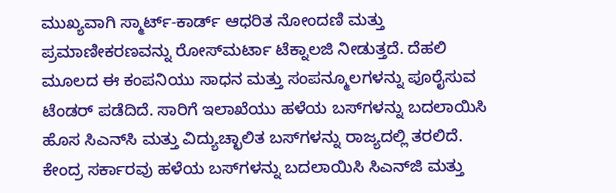ಮುಖ್ಯವಾಗಿ ಸ್ಮಾರ್ಟ್-ಕಾರ್ಡ್ ಆಧರಿತ ನೋಂದಣಿ ಮತ್ತು ಪ್ರಮಾಣೀಕರಣವನ್ನು ರೋಸ್‌ಮರ್ಟಾ ಟೆಕ್ನಾಲಜಿ ನೀಡುತ್ತದೆ. ದೆಹಲಿ ಮೂಲದ ಈ ಕಂಪನಿಯು ಸಾಧನ ಮತ್ತು ಸಂಪನ್ಮೂಲಗಳನ್ನು ಪೂರೈಸುವ ಟೆಂಡರ್ ಪಡೆದಿದೆ. ಸಾರಿಗೆ ಇಲಾಖೆಯು ಹಳೆಯ ಬಸ್‌ಗಳನ್ನು ಬದಲಾಯಿಸಿ ಹೊಸ ಸಿಎನ್‌ಸಿ ಮತ್ತು ವಿದ್ಯುಚ್ಛಾಲಿತ ಬಸ್‌ಗಳನ್ನು ರಾಜ್ಯದಲ್ಲಿ ತರಲಿದೆ. ಕೇಂದ್ರ ಸರ್ಕಾರವು ಹಳೆಯ ಬಸ್‌ಗಳನ್ನು ಬದಲಾಯಿಸಿ ಸಿಎನ್‌ಜಿ ಮತ್ತು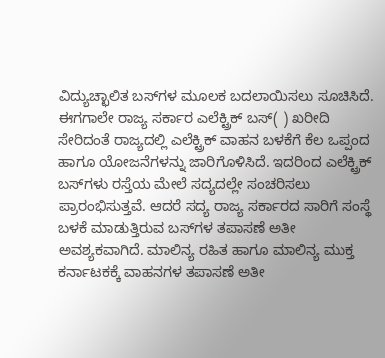ವಿದ್ಯುಚ್ಛಾಲಿತ ಬಸ್‌ಗಳ ಮೂಲಕ ಬದಲಾಯಿಸಲು ಸೂಚಿಸಿದೆ. ಈಗಗಾಲೇ ರಾಜ್ಯ ಸರ್ಕಾರ ಎಲೆಕ್ಟ್ರಿಕ್ ಬಸ್( ) ಖರೀದಿ ಸೇರಿದಂತೆ ರಾಜ್ಯದಲ್ಲಿ ಎಲೆಕ್ಟ್ರಿಕ್ ವಾಹನ ಬಳಕೆಗೆ ಕೆಲ ಒಪ್ಪಂದ ಹಾಗೂ ಯೋಜನೆಗಳನ್ನು ಜಾರಿಗೊಳಿಸಿದೆ. ಇದರಿಂದ ಎಲೆಕ್ಟ್ರಿಕ್ ಬಸ್‌ಗಳು ರಸ್ತೆಯ ಮೇಲೆ ಸದ್ಯದಲ್ಲೇ ಸಂಚರಿಸಲು ಪ್ರಾರಂಭಿಸುತ್ತವೆ. ಆದರೆ ಸದ್ಯ ರಾಜ್ಯ ಸರ್ಕಾರದ ಸಾರಿಗೆ ಸಂಸ್ಥೆ ಬಳಕೆ ಮಾಡುತ್ತಿರುವ ಬಸ್‌ಗಳ ತಪಾಸಣೆ ಅತೀ ಅವಶ್ಯಕವಾಗಿದೆ. ಮಾಲಿನ್ಯ ರಹಿತ ಹಾಗೂ ಮಾಲಿನ್ಯ ಮುಕ್ತ ಕರ್ನಾಟಕಕ್ಕೆ ವಾಹನಗಳ ತಪಾಸಣೆ ಅತೀ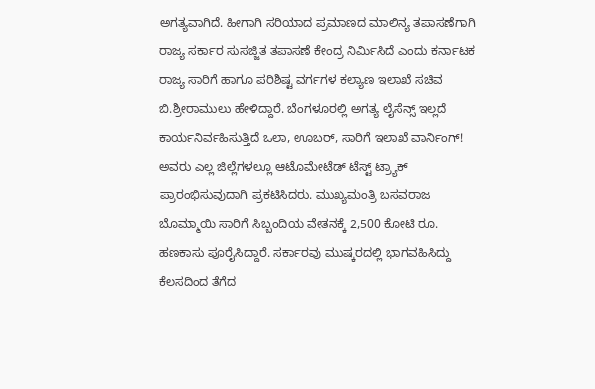ಅಗತ್ಯವಾಗಿದೆ. ಹೀಗಾಗಿ ಸರಿಯಾದ ಪ್ರಮಾಣದ ಮಾಲಿನ್ಯ ತಪಾಸಣೆಗಾಗಿ ರಾಜ್ಯ ಸರ್ಕಾರ ಸುಸಜ್ಜಿತ ತಪಾಸಣೆ ಕೇಂದ್ರ ನಿರ್ಮಿಸಿದೆ ಎಂದು ಕರ್ನಾಟಕ ರಾಜ್ಯ ಸಾರಿಗೆ ಹಾಗೂ ಪರಿಶಿಷ್ಟ ವರ್ಗಗಳ ಕಲ್ಯಾಣ ಇಲಾಖೆ ಸಚಿವ ಬಿ.ಶ್ರೀರಾಮುಲು ಹೇಳಿದ್ದಾರೆ. ಬೆಂಗಳೂರಲ್ಲಿ ಅಗತ್ಯ ಲೈಸೆನ್ಸ್ ಇಲ್ಲದೆ ಕಾರ್ಯನಿರ್ವಹಿಸುತ್ತಿದೆ ಒಲಾ, ಊಬರ್, ಸಾರಿಗೆ ಇಲಾಖೆ ವಾರ್ನಿಂಗ್! ಅವರು ಎಲ್ಲ ಜಿಲ್ಲೆಗಳಲ್ಲೂ ಆಟೊಮೇಟೆಡ್ ಟೆಸ್ಟ್ ಟ್ರ್ಯಾಕ್ ಪ್ರಾರಂಭಿಸುವುದಾಗಿ ಪ್ರಕಟಿಸಿದರು. ಮುಖ್ಯಮಂತ್ರಿ ಬಸವರಾಜ ಬೊಮ್ಮಾಯಿ ಸಾರಿಗೆ ಸಿಬ್ಬಂದಿಯ ವೇತನಕ್ಕೆ 2,500 ಕೋಟಿ ರೂ. ಹಣಕಾಸು ಪೂರೈಸಿದ್ದಾರೆ. ಸರ್ಕಾರವು ಮುಷ್ಕರದಲ್ಲಿ ಭಾಗವಹಿಸಿದ್ದು ಕೆಲಸದಿಂದ ತೆಗೆದ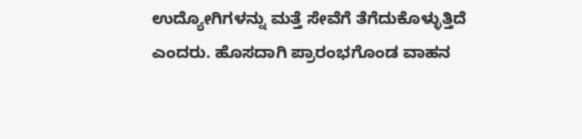ಉದ್ಯೋಗಿಗಳನ್ನು ಮತ್ತೆ ಸೇವೆಗೆ ತೆಗೆದುಕೊಳ್ಳುತ್ತಿದೆ ಎಂದರು. ಹೊಸದಾಗಿ ಪ್ರಾರಂಭಗೊಂಡ ವಾಹನ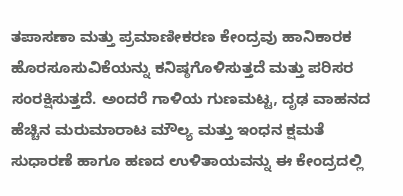ತಪಾಸಣಾ ಮತ್ತು ಪ್ರಮಾಣೀಕರಣ ಕೇಂದ್ರವು ಹಾನಿಕಾರಕ ಹೊರಸೂಸುವಿಕೆಯನ್ನು ಕನಿಷ್ಠಗೊಳಿಸುತ್ತದೆ ಮತ್ತು ಪರಿಸರ ಸಂರಕ್ಷಿಸುತ್ತದೆ. ಅಂದರೆ ಗಾಳಿಯ ಗುಣಮಟ್ಟ, ದೃಢ ವಾಹನದ ಹೆಚ್ಚಿನ ಮರುಮಾರಾಟ ಮೌಲ್ಯ ಮತ್ತು ಇಂಧನ ಕ್ಷಮತೆ ಸುಧಾರಣೆ ಹಾಗೂ ಹಣದ ಉಳಿತಾಯವನ್ನು ಈ ಕೇಂದ್ರದಲ್ಲಿ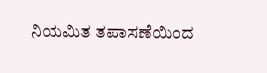ನಿಯಮಿತ ತಪಾಸಣೆಯಿಂದ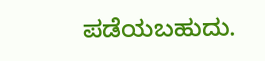ಪಡೆಯಬಹುದು.